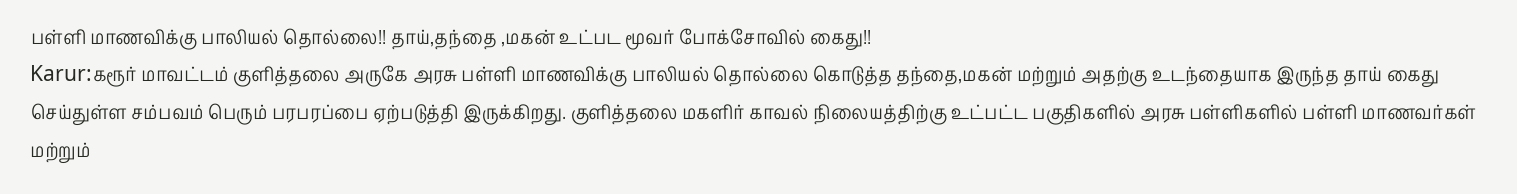பள்ளி மாணவிக்கு பாலியல் தொல்லை!! தாய்,தந்தை ,மகன் உட்பட மூவர் போக்சோவில் கைது!!
Karur:கரூர் மாவட்டம் குளித்தலை அருகே அரசு பள்ளி மாணவிக்கு பாலியல் தொல்லை கொடுத்த தந்தை,மகன் மற்றும் அதற்கு உடந்தையாக இருந்த தாய் கைது செய்துள்ள சம்பவம் பெரும் பரபரப்பை ஏற்படுத்தி இருக்கிறது. குளித்தலை மகளிர் காவல் நிலையத்திற்கு உட்பட்ட பகுதிகளில் அரசு பள்ளிகளில் பள்ளி மாணவர்கள் மற்றும்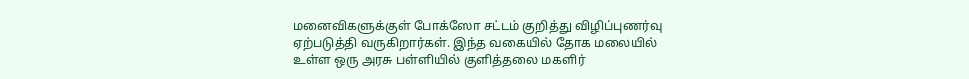மனைவிகளுக்குள் போக்ஸோ சட்டம் குறித்து விழிப்புணர்வு ஏற்படுத்தி வருகிறார்கள். இந்த வகையில் தோக மலையில் உள்ள ஒரு அரசு பள்ளியில் குளித்தலை மகளிர்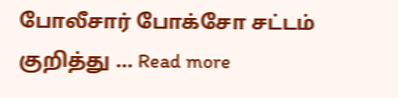போலீசார் போக்சோ சட்டம் குறித்து … Read more